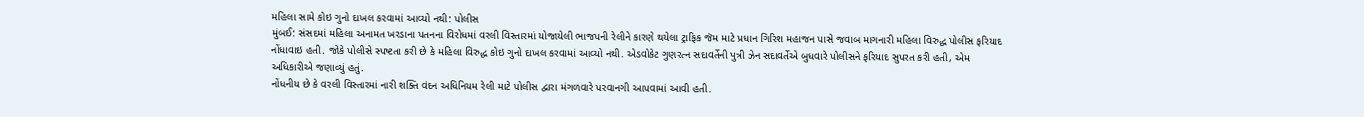મહિલા સામે કોઇ ગુનો દાખલ કરવામાં આવ્યો નથી: પોલીસ
મુંબઈ: સંસદમાં મહિલા અનામત ખરડાના પતનના વિરોધમાં વરલી વિસ્તારમાં યોજાયેલી ભાજપની રેલીને કારણે થયેલા ટ્રાફિક જૅમ માટે પ્રધાન ગિરિશ મહાજન પાસે જવાબ માગનારી મહિલા વિરુદ્ધ પોલીસ ફરિયાદ નોંધાવાઇ હતી. જોકે પોલીસે સ્પષ્ટતા કરી છે કે મહિલા વિરુદ્ધ કોઇ ગુનો દાખલ કરવામાં આવ્યો નથી. એડવોકેટ ગુણરત્ન સદાવર્તેની પુત્રી ઝેન સદાવર્તેએ બુધવારે પોલીસને ફરિયાદ સુપરત કરી હતી, એમ અધિકારીએ જણાવ્યું હતું.
નોંધનીય છે કે વરલી વિસ્તારમાં નારી શક્તિ વંદન અધિનિયમ રેલી માટે પોલીસ દ્વારા મંગળવારે પરવાનગી આપવામાં આવી હતી.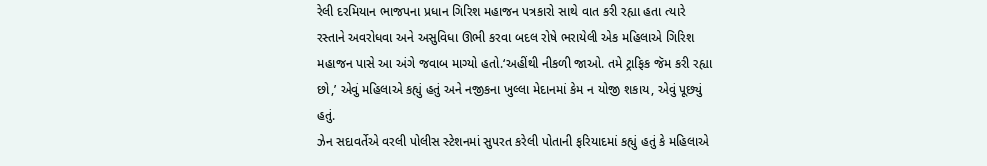રેલી દરમિયાન ભાજપના પ્રધાન ગિરિશ મહાજન પત્રકારો સાથે વાત કરી રહ્યા હતા ત્યારે રસ્તાને અવરોધવા અને અસુવિધા ઊભી કરવા બદલ રોષે ભરાયેલી એક મહિલાએ ગિરિશ મહાજન પાસે આ અંગે જવાબ માગ્યો હતો.‘અહીંથી નીકળી જાઓ. તમે ટ્રાફિક જૅમ કરી રહ્યા છો,’ એવું મહિલાએ કહ્યું હતું અને નજીકના ખુલ્લા મેદાનમાં કેમ ન યોજી શકાય, એવું પૂછ્યું હતું.
ઝેન સદાવર્તેએ વરલી પોલીસ સ્ટેશનમાં સુપરત કરેલી પોતાની ફરિયાદમાં કહ્યું હતું કે મહિલાએ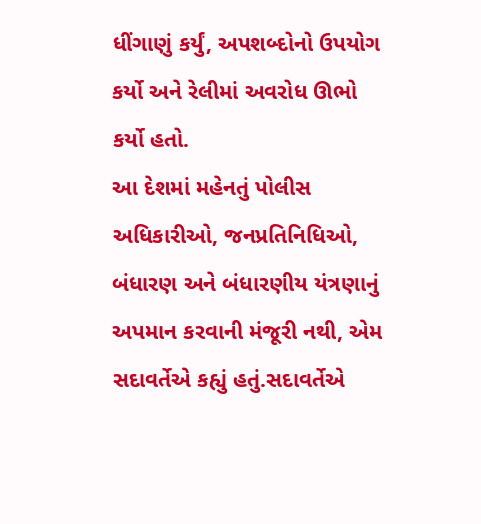ધીંગાણું કર્યું, અપશબ્દોનો ઉપયોગ કર્યો અને રેલીમાં અવરોધ ઊભો કર્યો હતો.
આ દેશમાં મહેનતું પોલીસ અધિકારીઓ, જનપ્રતિનિધિઓ, બંધારણ અને બંધારણીય યંત્રણાનું અપમાન કરવાની મંજૂરી નથી, એમ સદાવર્તેએ કહ્યું હતું.સદાવર્તેએ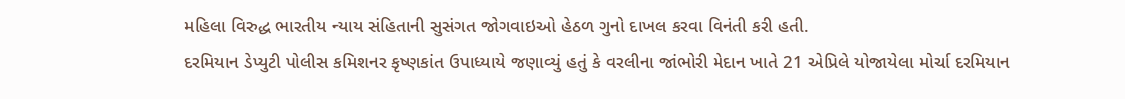મહિલા વિરુદ્ધ ભારતીય ન્યાય સંહિતાની સુસંગત જોગવાઇઓ હેઠળ ગુનો દાખલ કરવા વિનંતી કરી હતી.
દરમિયાન ડેપ્યુટી પોલીસ કમિશનર કૃષ્ણકાંત ઉપાધ્યાયે જણાવ્યું હતું કે વરલીના જાંભોરી મેદાન ખાતે 21 એપ્રિલે યોજાયેલા મોર્ચા દરમિયાન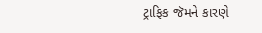ટ્રાફિક જૅમને કારણે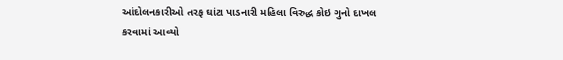આંદોલનકારીઓ તરફ ઘાંટા પાડનારી મહિલા વિરુદ્ધ કોઇ ગુનો દાખલ કરવામાં આવ્યો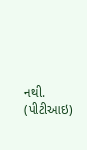નથી. (પીટીઆઇ)